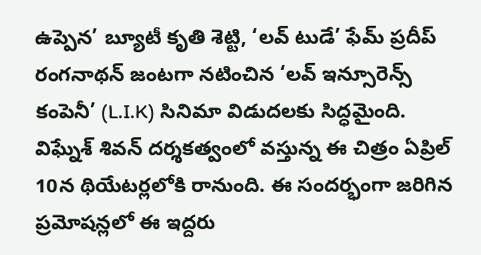ఉప్పెన’ బ్యూటీ కృతి శెట్టి, ‘లవ్ టుడే’ ఫేమ్ ప్రదీప్ రంగనాథన్ జంటగా నటించిన ‘లవ్ ఇన్సూరెన్స్ కంపెనీ’ (L.I.K) సినిమా విడుదలకు సిద్ధమైంది. విఘ్నేశ్ శివన్ దర్శకత్వంలో వస్తున్న ఈ చిత్రం ఏప్రిల్ 10న థియేటర్లలోకి రానుంది. ఈ సందర్భంగా జరిగిన ప్రమోషన్లలో ఈ ఇద్దరు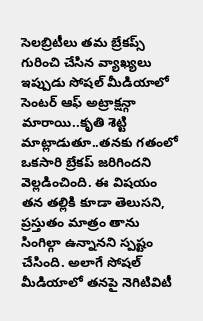సెలబ్రిటీలు తమ బ్రేకప్స్ గురించి చేసిన వ్యాఖ్యలు ఇప్పుడు సోషల్ మీడియాలో సెంటర్ ఆఫ్ అట్రాక్షన్గా మారాయి..కృతి శెట్టి మాట్లాడుతూ..తనకు గతంలో ఒకసారి బ్రేకప్ జరిగిందని వెల్లడించింది. ఈ విషయం తన తల్లికి కూడా తెలుసని, ప్రస్తుతం మాత్రం తాను సింగిల్గా ఉన్నానని స్పష్టం చేసింది. అలాగే సోషల్ మీడియాలో తనపై నెగిటివిటీ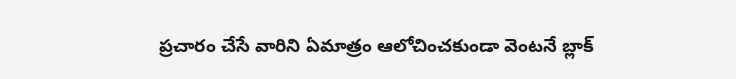ప్రచారం చేసే వారిని ఏమాత్రం ఆలోచించకుండా వెంటనే బ్లాక్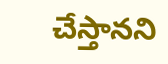చేస్తానని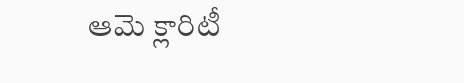ఆమె క్లారిటీ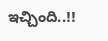ఇచ్చింది..!!